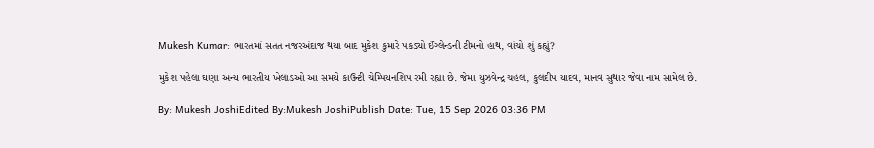Mukesh Kumar: ભારતમાં સતત નજરઅંદાજ થયા બાદ મુકેશ કુમારે પકડ્યો ઈંગ્લેન્ડની ટીમનો હાથ, વાંચો શું કહ્યું?

મુકેશ પહેલા ઘણા અન્ય ભારતીય ખેલાડઓ આ સમયે કાઉન્ટી ચેમ્પિયનશિપ રમી રહ્યા છે. જેમા યુઝવેન્દ્ર ચહલ, કુલદીપ યાદવ, માનવ સુથાર જેવા નામ સામેલ છે.

By: Mukesh JoshiEdited By:Mukesh JoshiPublish Date: Tue, 15 Sep 2026 03:36 PM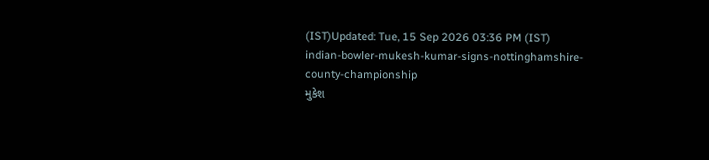(IST)Updated: Tue, 15 Sep 2026 03:36 PM (IST)
indian-bowler-mukesh-kumar-signs-nottinghamshire-county-championship
મુકેશ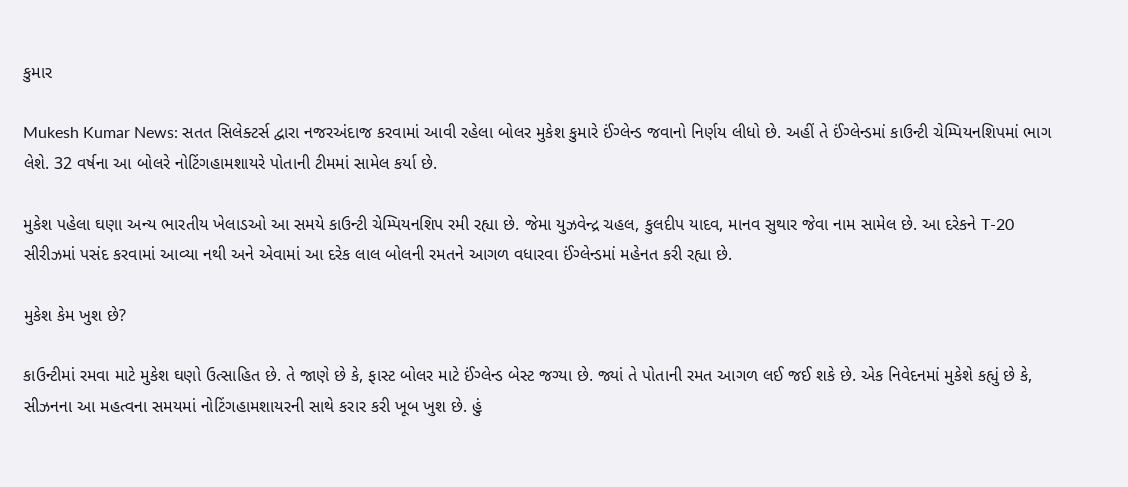કુમાર

Mukesh Kumar News: સતત સિલેક્ટર્સ દ્વારા નજરઅંદાજ કરવામાં આવી રહેલા બોલર મુકેશ કુમારે ઈંગ્લેન્ડ જવાનો નિર્ણય લીધો છે. અહીં તે ઈંગ્લેન્ડમાં કાઉન્ટી ચેમ્પિયનશિપમાં ભાગ લેશે. 32 વર્ષના આ બોલરે નોટિંગહામશાયરે પોતાની ટીમમાં સામેલ કર્યા છે.

મુકેશ પહેલા ઘણા અન્ય ભારતીય ખેલાડઓ આ સમયે કાઉન્ટી ચેમ્પિયનશિપ રમી રહ્યા છે. જેમા યુઝવેન્દ્ર ચહલ, કુલદીપ યાદવ, માનવ સુથાર જેવા નામ સામેલ છે. આ દરેકને T-20 સીરીઝમાં પસંદ કરવામાં આવ્યા નથી અને એવામાં આ દરેક લાલ બોલની રમતને આગળ વધારવા ઈંગ્લેન્ડમાં મહેનત કરી રહ્યા છે.

મુકેશ કેમ ખુશ છે?

કાઉન્ટીમાં રમવા માટે મુકેશ ઘણો ઉત્સાહિત છે. તે જાણે છે કે, ફાસ્ટ બોલર માટે ઈંગ્લેન્ડ બેસ્ટ જગ્યા છે. જ્યાં તે પોતાની રમત આગળ લઈ જઈ શકે છે. એક નિવેદનમાં મુકેશે કહ્યું છે કે, સીઝનના આ મહત્વના સમયમાં નોટિંગહામશાયરની સાથે કરાર કરી ખૂબ ખુશ છે. હું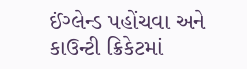ઈંગ્લેન્ડ પહોંચવા અને કાઉન્ટી ક્રિકેટમાં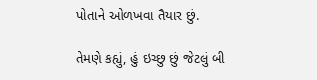પોતાને ઓળખવા તૈયાર છું.

તેમણે કહ્યું, હું ઇચ્છુ છું જેટલું બી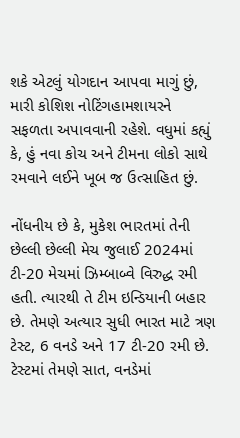શકે એટલું યોગદાન આપવા માગું છું, મારી કોશિશ નોટિંગહામશાયરને સફળતા અપાવવાની રહેશે. વધુમાં કહ્યું કે, હું નવા કોચ અને ટીમના લોકો સાથે રમવાને લઈને ખૂબ જ ઉત્સાહિત છું.

નોંધનીય છે કે, મુકેશ ભારતમાં તેની છેલ્લી છેલ્લી મેચ જુલાઈ 2024માં ટી-20 મેચમાં ઝિમ્બાબ્વે વિરુદ્ધ રમી હતી. ત્યારથી તે ટીમ ઇન્ડિયાની બહાર છે. તેમણે અત્યાર સુધી ભારત માટે ત્રણ ટેસ્ટ, 6 વનડે અને 17 ટી-20 રમી છે. ટેસ્ટમાં તેમણે સાત, વનડેમાં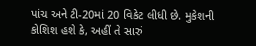પાંચ અને ટી-20માં 20 વિકેટ લીધી છે. મુકેશની કોશિશ હશે કે, અહીં તે સારું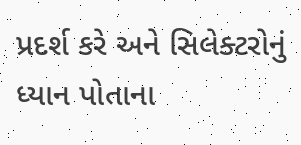પ્રદર્શ કરે અને સિલેક્ટરોનું ધ્યાન પોતાના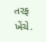તરફ ખેંચે.